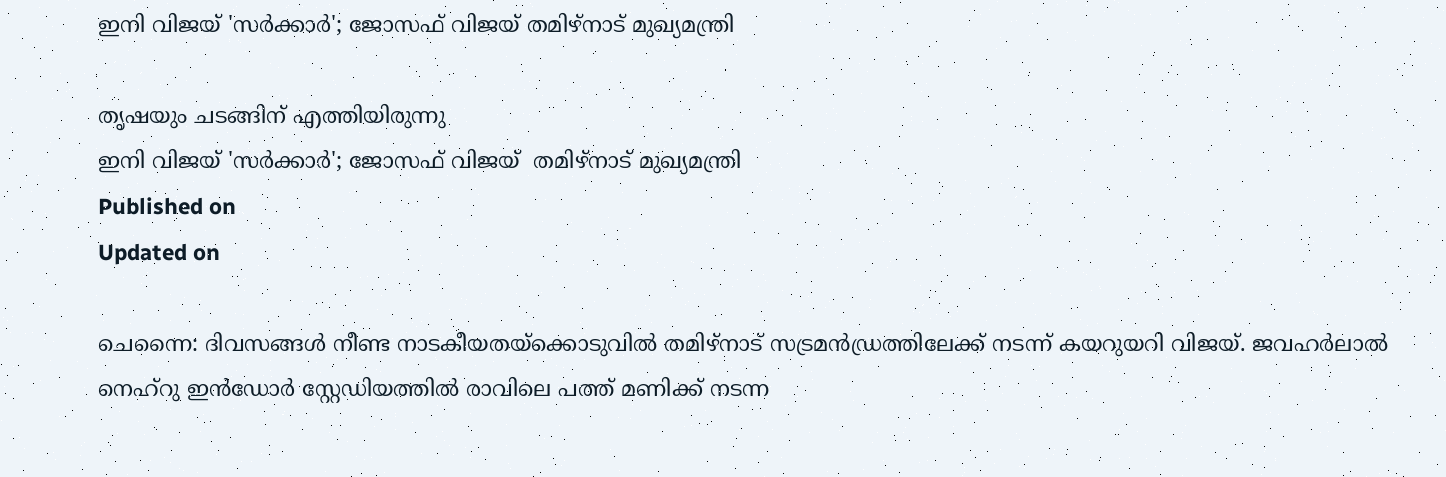ഇനി വിജയ് 'സര്‍ക്കാര്‍'; ജോസഫ് വിജയ് തമിഴ്നാട് മുഖ്യമന്ത്രി

തൃഷയും ചടങ്ങിന് എത്തിയിരുന്നു
ഇനി വിജയ് 'സര്‍ക്കാര്‍'; ജോസഫ് വിജയ്  തമിഴ്നാട് മുഖ്യമന്ത്രി
Published on
Updated on

ചെന്നൈ: ദിവസങ്ങള്‍ നീണ്ട നാടകീയതയ്‌ക്കൊടുവില്‍ തമിഴ്നാട് സട്രമൻഡ്രത്തിലേക്ക് നടന്ന് കയറുയറി വിജയ്. ജവഹര്‍ലാല്‍ നെഹ്റു ഇന്‍ഡോര്‍ സ്റ്റേഡിയത്തില്‍ രാവിലെ പത്ത് മണിക്ക് നടന്ന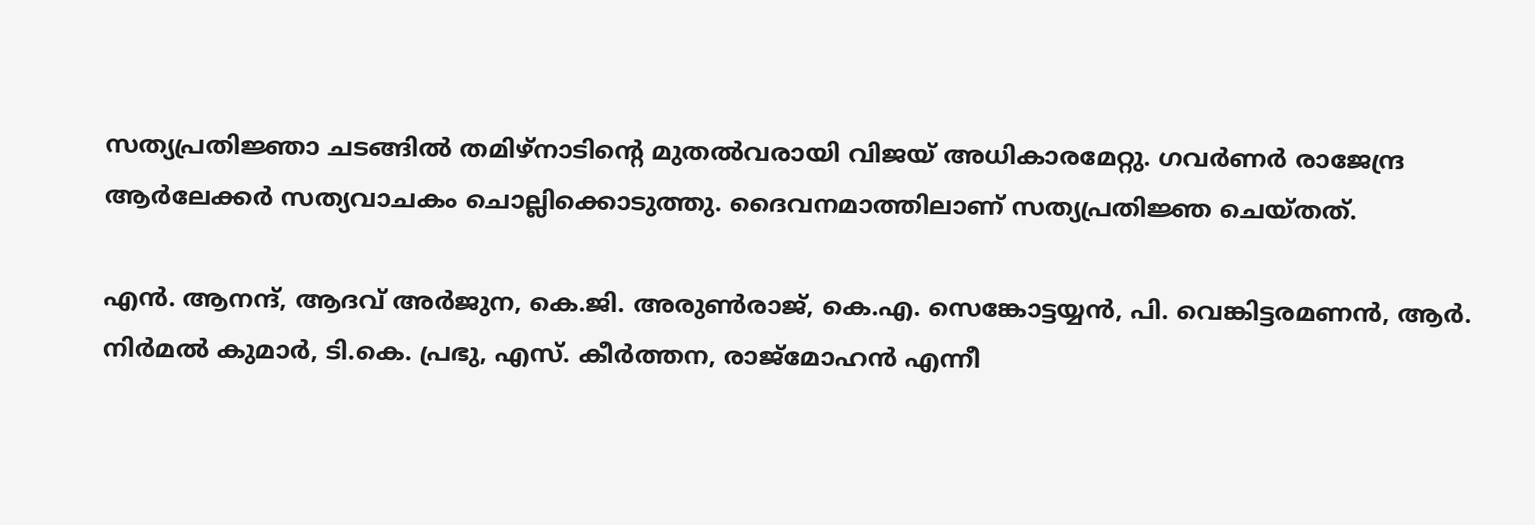സത്യപ്രതിജ്ഞാ ചടങ്ങില്‍ തമിഴ്‌നാടിന്റെ മുതല്‍വരായി വിജയ് അധികാരമേറ്റു. ഗവർണർ രാജേന്ദ്ര ആർലേക്കർ സത്യവാചകം ചൊല്ലിക്കൊടുത്തു. ദൈവനമാത്തിലാണ് സത്യപ്രതിജ്ഞ ചെയ്തത്.

എന്‍. ആനന്ദ്, ആദവ് അര്‍ജുന, കെ.ജി. അരുണ്‍രാജ്, കെ.എ. സെങ്കോട്ടയ്യന്‍, പി. വെങ്കിട്ടരമണന്‍, ആര്‍. നിര്‍മല്‍ കുമാര്‍, ടി.കെ. പ്രഭു, എസ്. കീര്‍ത്തന, രാജ്‌മോഹൻ എന്നീ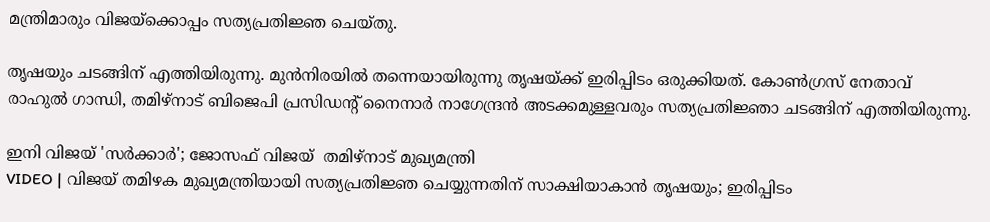മന്ത്രിമാരും വിജയ്‌ക്കൊപ്പം സത്യപ്രതിജ്ഞ ചെയ്തു.

തൃഷയും ചടങ്ങിന് എത്തിയിരുന്നു. മുന്‍നിരയില്‍ തന്നെയായിരുന്നു തൃഷയ്ക്ക് ഇരിപ്പിടം ഒരുക്കിയത്. കോണ്‍ഗ്രസ് നേതാവ് രാഹുല്‍ ഗാന്ധി, തമിഴ്‌നാട് ബിജെപി പ്രസിഡന്റ് നൈനാര്‍ നാഗേന്ദ്രന്‍ അടക്കമുള്ളവരും സത്യപ്രതിജ്ഞാ ചടങ്ങിന് എത്തിയിരുന്നു.

ഇനി വിജയ് 'സര്‍ക്കാര്‍'; ജോസഫ് വിജയ്  തമിഴ്നാട് മുഖ്യമന്ത്രി
VIDEO | വിജയ് തമിഴക മുഖ്യമന്ത്രിയായി സത്യപ്രതിജ്ഞ ചെയ്യുന്നതിന് സാക്ഷിയാകാൻ തൃഷയും; ഇരിപ്പിടം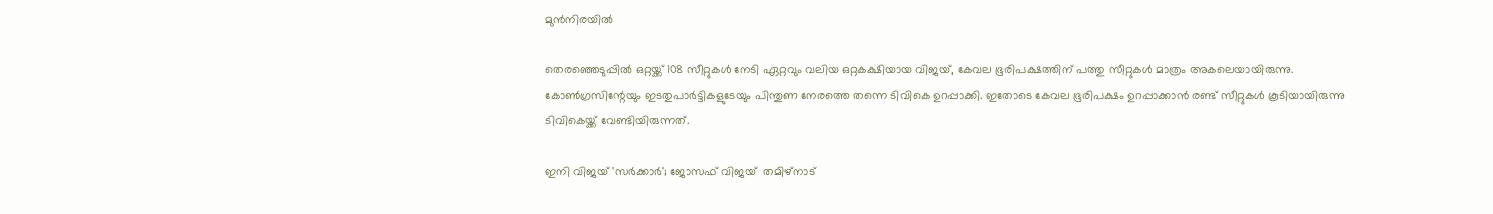മുന്‍നിരയില്‍

തെരഞ്ഞെടുപ്പില്‍ ഒറ്റയ്ക്ക് 108 സീറ്റുകള്‍ നേടി ഏറ്റവും വലിയ ഒറ്റകക്ഷിയായ വിജയ്, കേവല ഭൂരിപക്ഷത്തിന് പത്തു സീറ്റുകള്‍ മാത്രം അകലെയായിരുന്നു. കോണ്‍ഗ്രസിന്റേയും ഇടതുപാര്‍ട്ടികളുടേയും പിന്തുണ നേരത്തെ തന്നെ ടിവികെ ഉറപ്പാക്കി. ഇതോടെ കേവല ഭൂരിപക്ഷം ഉറപ്പാക്കാന്‍ രണ്ട് സീറ്റുകള്‍ കൂടിയായിരുന്നു ടിവികെയ്ക്ക് വേണ്ടിയിരുന്നത്.

ഇനി വിജയ് 'സര്‍ക്കാര്‍'; ജോസഫ് വിജയ്  തമിഴ്നാട്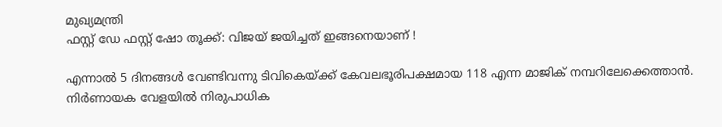മുഖ്യമന്ത്രി
ഫസ്റ്റ് ഡേ ഫസ്റ്റ് ഷോ തൂക്ക്: വിജയ് ജയിച്ചത് ഇങ്ങനെയാണ് !

എന്നാല്‍ 5 ദിനങ്ങള്‍ വേണ്ടിവന്നു ടിവികെയ്ക്ക് കേവലഭൂരിപക്ഷമായ 118 എന്ന മാജിക് നമ്പറിലേക്കെത്താന്‍. നിര്‍ണായക വേളയില്‍ നിരുപാധിക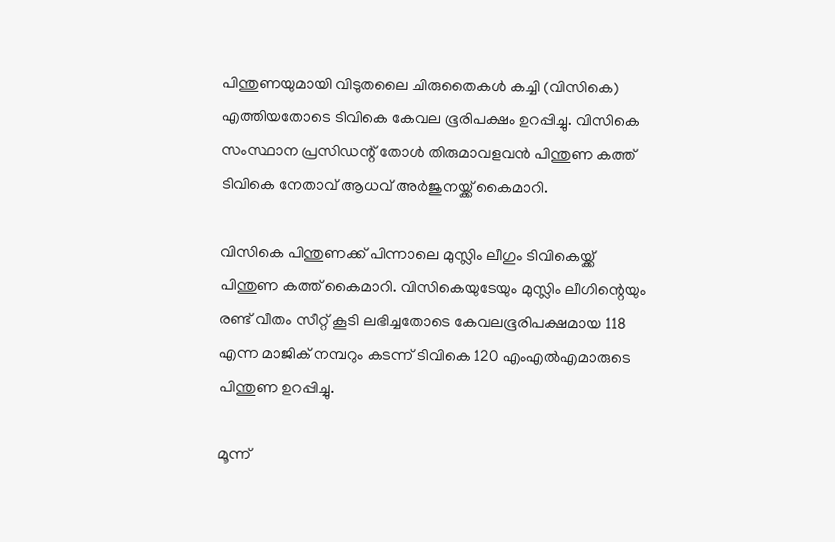പിന്തുണയുമായി വിടുതലൈ ചിരുതൈകള്‍ കച്ചി (വിസികെ) എത്തിയതോടെ ടിവികെ കേവല ഭൂരിപക്ഷം ഉറപ്പിച്ചു. വിസികെ സംസ്ഥാന പ്രസിഡന്റ് തോള്‍ തിരുമാവളവന്‍ പിന്തുണ കത്ത് ടിവികെ നേതാവ് ആധവ് അര്‍ജുനയ്ക്ക് കൈമാറി.

വിസികെ പിന്തുണക്ക് പിന്നാലെ മുസ്ലിം ലീഗും ടിവികെയ്ക്ക് പിന്തുണ കത്ത് കൈമാറി. വിസികെയുടേയും മുസ്ലിം ലീഗിന്റെയും രണ്ട് വീതം സീറ്റ് കൂടി ലഭിച്ചതോടെ കേവലഭൂരിപക്ഷമായ 118 എന്ന മാജിക് നമ്പറും കടന്ന് ടിവികെ 120 എംഎല്‍എമാരുടെ പിന്തുണ ഉറപ്പിച്ചു.

മൂന്ന്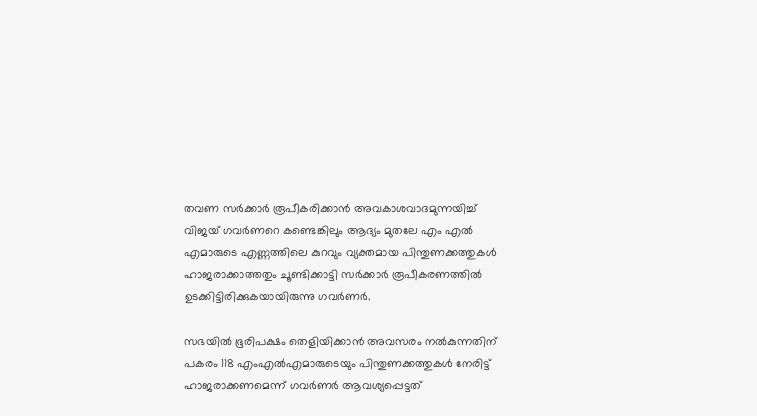തവണ സര്‍ക്കാര്‍ രൂപീകരിക്കാന്‍ അവകാശവാദമുന്നയിച്ച് വിജയ് ഗവര്‍ണറെ കണ്ടെങ്കിലും ആദ്യം മുതലേ എം എല്‍ എമാരുടെ എണ്ണത്തിലെ കുറവും വ്യക്തമായ പിന്തുണക്കത്തുകള്‍ ഹാജരാക്കാത്തതും ചൂണ്ടിക്കാട്ടി സര്‍ക്കാര്‍ രൂപീകരണത്തില്‍ ഉടക്കിട്ടിരിക്കുകയായിരുന്നു ഗവര്‍ണര്‍.

സഭയില്‍ ഭൂരിപക്ഷം തെളിയിക്കാന്‍ അവസരം നല്‍കുന്നതിന് പകരം 118 എംഎല്‍എമാരുടെയും പിന്തുണക്കത്തുകള്‍ നേരിട്ട് ഹാജരാക്കണമെന്ന് ഗവര്‍ണര്‍ ആവശ്യപ്പെട്ടത്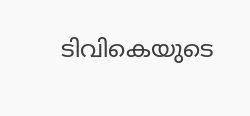ടിവികെയുടെ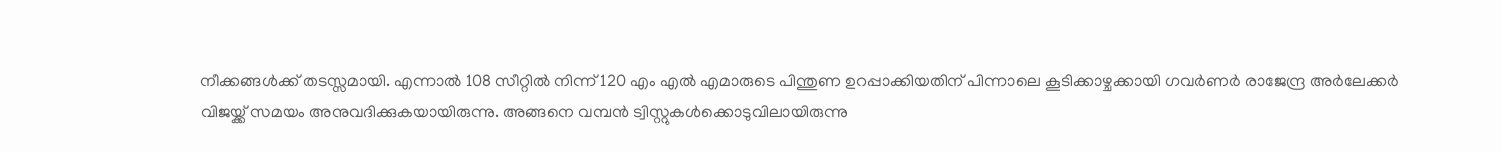നീക്കങ്ങള്‍ക്ക് തടസ്സമായി. എന്നാല്‍ 108 സീറ്റില്‍ നിന്ന് 120 എം എല്‍ എമാരുടെ പിന്തുണ ഉറപ്പാക്കിയതിന് പിന്നാലെ കൂടിക്കാഴ്ചക്കായി ഗവര്‍ണര്‍ രാജേന്ദ്ര അര്‍ലേക്കര്‍ വിജയ്ക്ക് സമയം അനുവദിക്കുകയായിരുന്നു. അങ്ങനെ വമ്പന്‍ ട്വിസ്റ്റുകള്‍ക്കൊടുവിലായിരുന്നു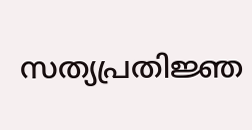സത്യപ്രതിജ്ഞ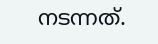നടന്നത്.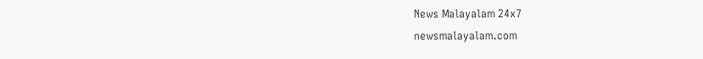News Malayalam 24x7
newsmalayalam.com